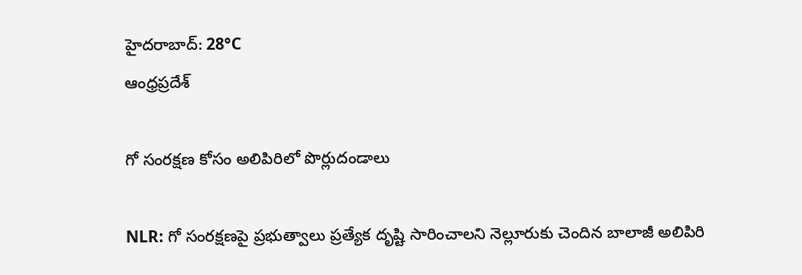హైదరాబాద్: 28°C
ఆంధ్రప్రదేశ్

గో సంరక్షణ కోసం అలిపిరిలో పొర్లుదండాలు

NLR: గో సంరక్షణపై ప్రభుత్వాలు ప్రత్యేక దృష్టి సారించాలని నెల్లూరుకు చెందిన బాలాజీ అలిపిరి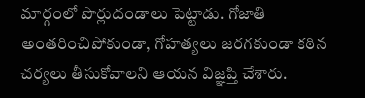మార్గంలో పొర్లుదండాలు పెట్టాడు. గోజాతి అంతరించిపోకుండా, గోహత్యలు జరగకుండా కఠిన చర్యలు తీసుకోవాలని ఆయన విజ్ఞప్తి చేశారు.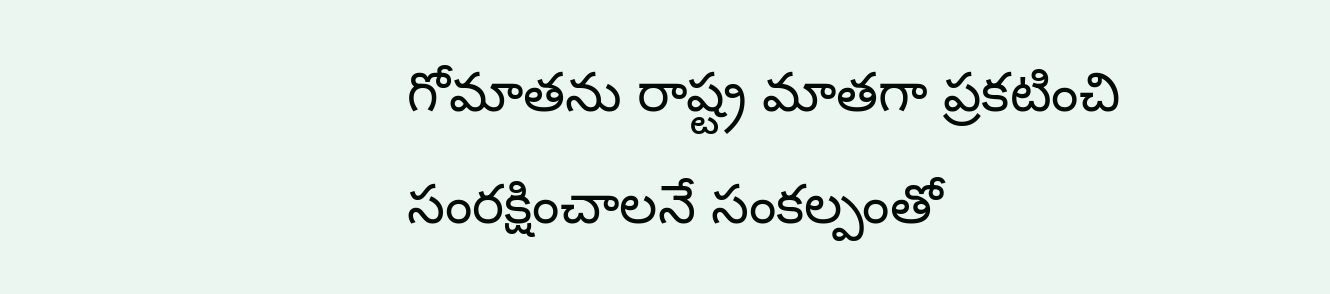గోమాతను రాష్ట్ర మాతగా ప్రకటించి సంరక్షించాలనే సంకల్పంతో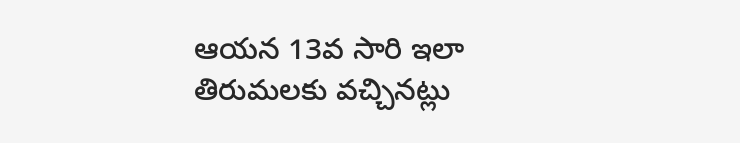ఆయన 13వ సారి ఇలా తిరుమలకు వచ్చినట్లు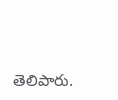తెలిపారు.